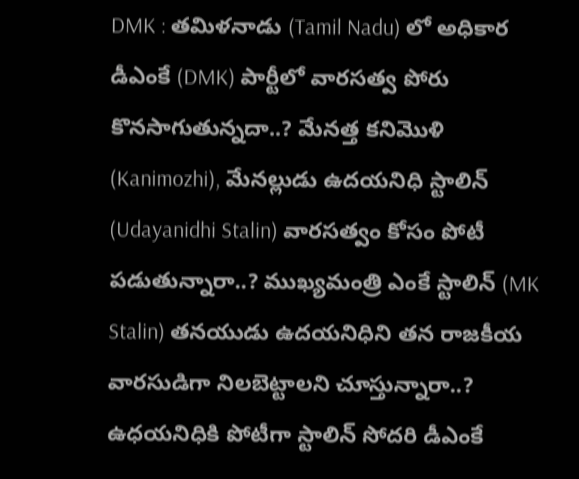DMK : తమిళనాడు (Tamil Nadu) లో అధికార డీఎంకే (DMK) పార్టీలో వారసత్వ పోరు కొనసాగుతున్నదా..? మేనత్త కనిమొళి (Kanimozhi), మేనల్లుడు ఉదయనిధి స్టాలిన్ (Udayanidhi Stalin) వారసత్వం కోసం పోటీ పడుతున్నారా..? ముఖ్యమంత్రి ఎంకే స్టాలిన్ (MK Stalin) తనయుడు ఉదయనిధిని తన రాజకీయ వారసుడిగా నిలబెట్టాలని చూస్తున్నారా..? ఉధయనిధికి పోటీగా స్టాలిన్ సోదరి డీఎంకే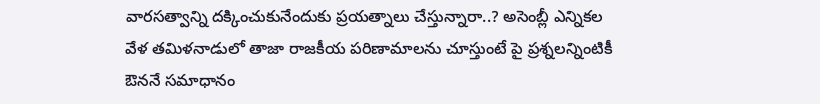వారసత్వాన్ని దక్కించుకునేందుకు ప్రయత్నాలు చేస్తున్నారా..? అసెంబ్లీ ఎన్నికల వేళ తమిళనాడులో తాజా రాజకీయ పరిణామాలను చూస్తుంటే పై ప్రశ్నలన్నింటికీ ఔననే సమాధానం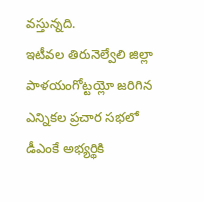వస్తున్నది.
ఇటీవల తిరునెల్వేలి జిల్లా పాళయంగోట్టయ్లో జరిగిన ఎన్నికల ప్రచార సభలో డీఎంకే అభ్యర్థికి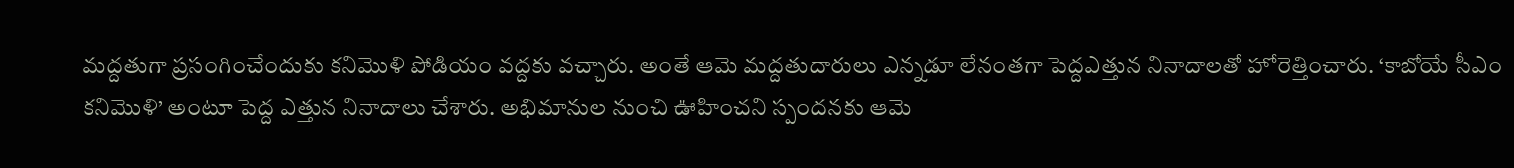మద్దతుగా ప్రసంగించేందుకు కనిమొళి పోడియం వద్దకు వచ్చారు. అంతే ఆమె మద్దతుదారులు ఎన్నడూ లేనంతగా పెద్దఎత్తున నినాదాలతో హోరెత్తించారు. ‘కాబోయే సీఎం కనిమొళి’ అంటూ పెద్ద ఎత్తున నినాదాలు చేశారు. అభిమానుల నుంచి ఊహించని స్పందనకు ఆమె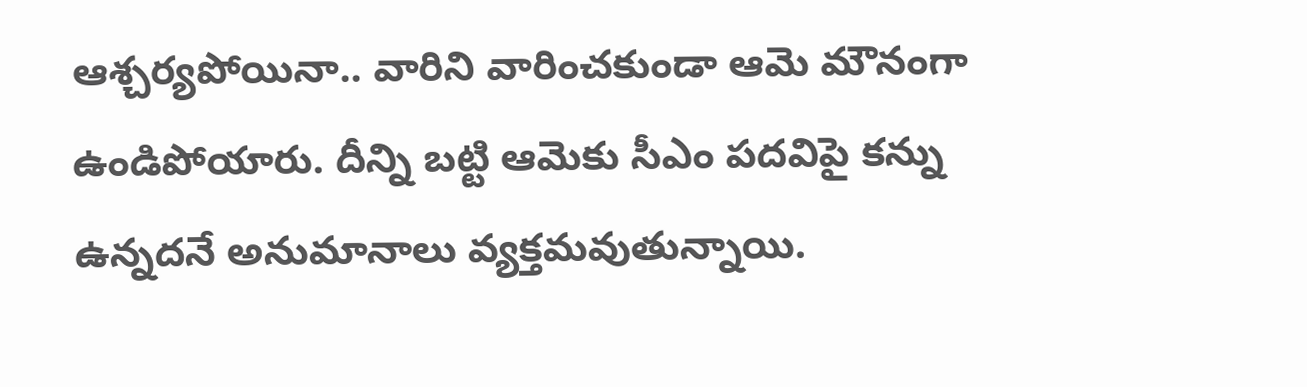ఆశ్చర్యపోయినా.. వారిని వారించకుండా ఆమె మౌనంగా ఉండిపోయారు. దీన్ని బట్టి ఆమెకు సీఎం పదవిపై కన్ను ఉన్నదనే అనుమానాలు వ్యక్తమవుతున్నాయి.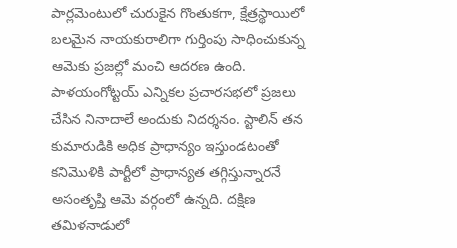పార్లమెంటులో చురుకైన గొంతుకగా, క్షేత్రస్థాయిలో బలమైన నాయకురాలిగా గుర్తింపు సాధించుకున్న ఆమెకు ప్రజల్లో మంచి ఆదరణ ఉంది. పాళయంగోట్టయ్ ఎన్నికల ప్రచారసభలో ప్రజలు చేసిన నినాదాలే అందుకు నిదర్శనం. స్టాలిన్ తన కుమారుడికి అధిక ప్రాధాన్యం ఇస్తుండటంతో కనిమొళికి పార్టీలో ప్రాధాన్యత తగ్గిస్తున్నారనే అసంతృప్తి ఆమె వర్గంలో ఉన్నది. దక్షిణ తమిళనాడులో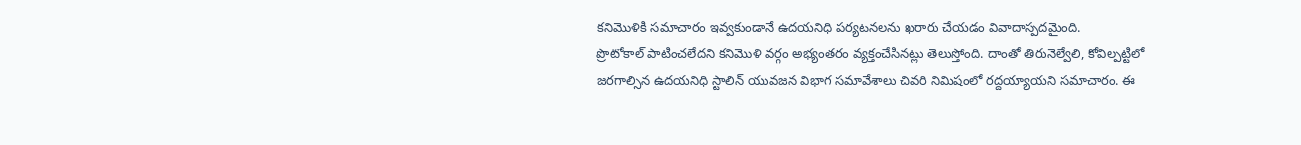కనిమొళికి సమాచారం ఇవ్వకుండానే ఉదయనిధి పర్యటనలను ఖరారు చేయడం వివాదాస్పదమైంది.
ప్రొటోకాల్ పాటించలేదని కనిమొళి వర్గం అభ్యంతరం వ్యక్తంచేసినట్లు తెలుస్తోంది. దాంతో తిరునెల్వేలి, కోవిల్పట్టిలో జరగాల్సిన ఉదయనిధి స్టాలిన్ యువజన విభాగ సమావేశాలు చివరి నిమిషంలో రద్దయ్యాయని సమాచారం. ఈ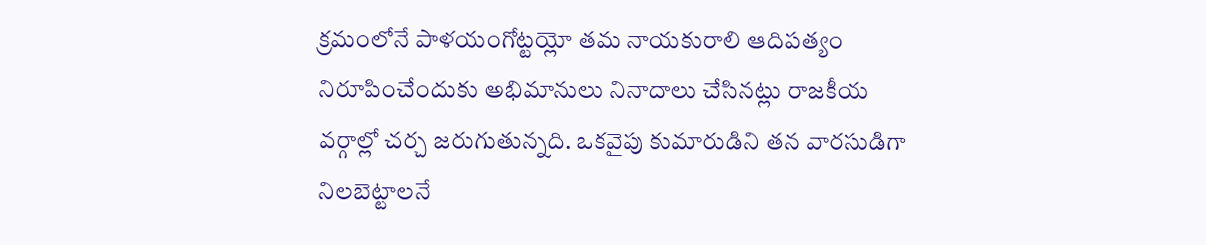క్రమంలోనే పాళయంగోట్టయ్లో తమ నాయకురాలి ఆదిపత్యం నిరూపించేందుకు అభిమానులు నినాదాలు చేసినట్లు రాజకీయ వర్గాల్లో చర్చ జరుగుతున్నది. ఒకవైపు కుమారుడిని తన వారసుడిగా నిలబెట్టాలనే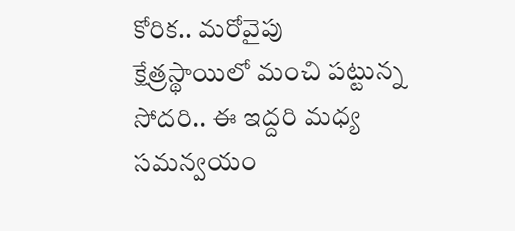కోరిక.. మరోవైపు క్షేత్రస్థాయిలో మంచి పట్టున్న సోదరి.. ఈ ఇద్దరి మధ్య సమన్వయం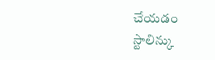చేయడం స్టాలిన్కు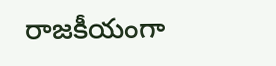రాజకీయంగా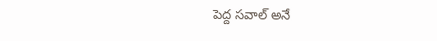పెద్ద సవాల్ అనే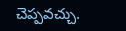చెప్పవచ్చు.